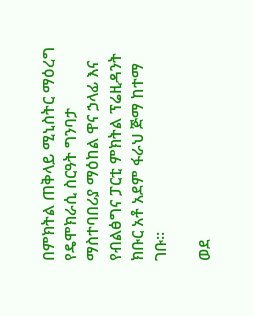በምክትል ጠቅላይ ሚኒስትር ማዕረግ የዴሞክራሲ ስርዓት ግንባታ ማስተባበሪያ ማዕከል ዋና ኃላፊ እና የብልፅግና ፓርቲ ምክትል ፕሬዚዳንት ክቡር አቶ አደም ፋራህ ጅማ ከተማ ገቡ።

ወደ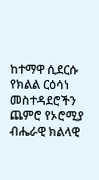ከተማዋ ሲደርሱ የክልል ርዕሳነ መስተዳደሮችን ጨምሮ የኦሮሚያ ብሔራዊ ክልላዊ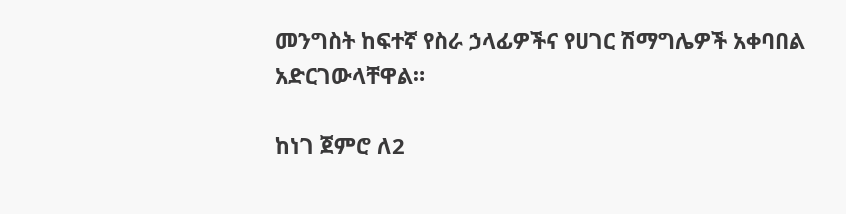መንግስት ከፍተኛ የስራ ኃላፊዎችና የሀገር ሽማግሌዎች አቀባበል አድርገውላቸዋል።

ከነገ ጀምሮ ለ2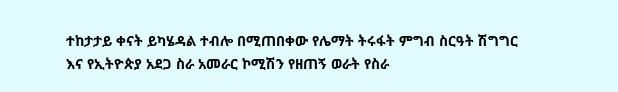ተከታታይ ቀናት ይካሄዳል ተብሎ በሚጠበቀው የሌማት ትሩፋት ምግብ ስርዓት ሽግግር እና የኢትዮጵያ አደጋ ስራ አመራር ኮሚሽን የዘጠኝ ወራት የስራ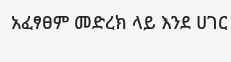አፈፃፀም መድረክ ላይ እንደ ሀገር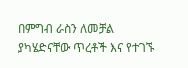በምግብ ራስን ለመቻል ያካሄድናቸው ጥረቶች እና የተገኙ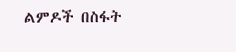ልምዶች በስፋት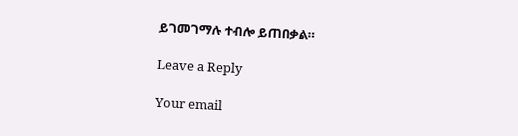ይገመገማሉ ተብሎ ይጠበቃል።

Leave a Reply

Your email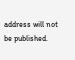address will not be published.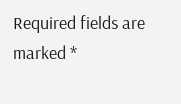Required fields are marked *